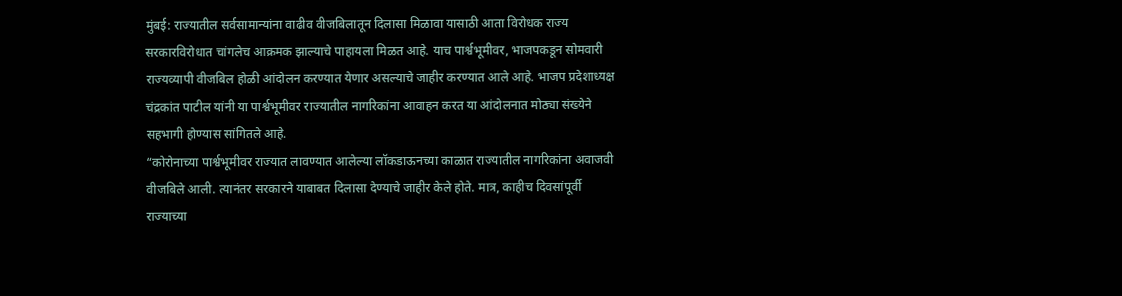मुंबई: राज्यातील सर्वसामान्यांना वाढीव वीजबिलातून दिलासा मिळावा यासाठी आता विरोधक राज्य सरकारविरोधात चांगलेच आक्रमक झाल्याचे पाहायला मिळत आहे. याच पार्श्वभूमीवर, भाजपकडून सोमवारी राज्यव्यापी वीजबिल होळी आंदोलन करण्यात येणार असल्याचे जाहीर करण्यात आले आहे. भाजप प्रदेशाध्यक्ष चंद्रकांत पाटील यांनी या पार्श्वभूमीवर राज्यातील नागरिकांना आवाहन करत या आंदोलनात मोठ्या संख्येने सहभागी होण्यास सांगितले आहे.
“कोरोनाच्या पार्श्वभूमीवर राज्यात लावण्यात आलेल्या लॉकडाऊनच्या काळात राज्यातील नागरिकांना अवाजवी वीजबिले आली. त्यानंतर सरकारने याबाबत दिलासा देण्याचे जाहीर केले होते. मात्र, काहीच दिवसांपूर्वी राज्याच्या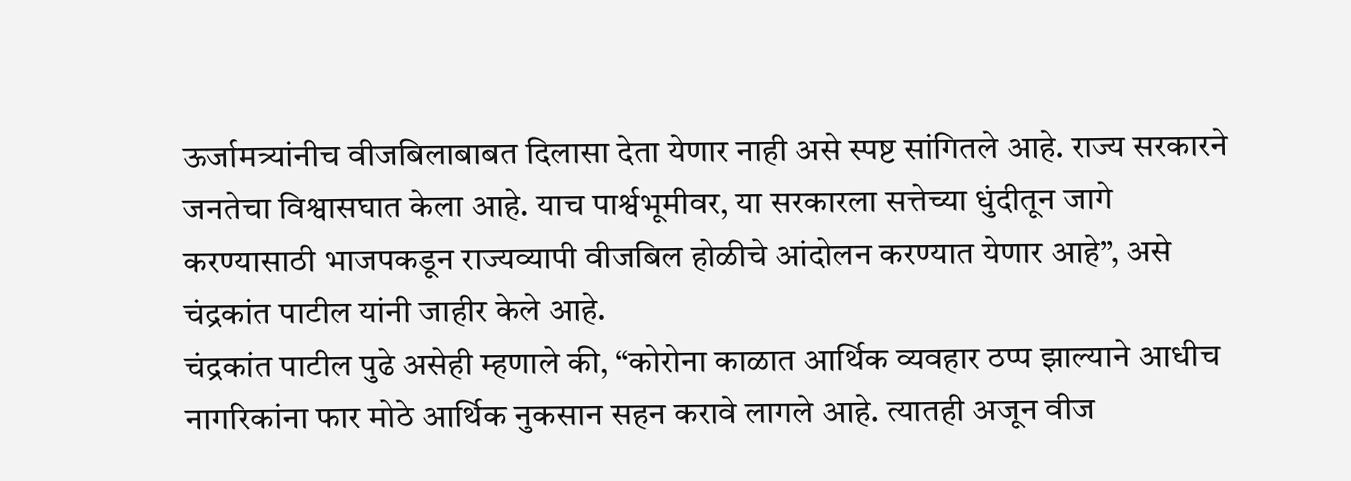ऊर्जामत्र्यांनीच वीजबिलाबाबत दिलासा देता येणार नाही असे स्पष्ट सांगितले आहे. राज्य सरकारने जनतेचा विश्वासघात केला आहे. याच पार्श्वभूमीवर, या सरकारला सत्तेच्या धुंदीतून जागे करण्यासाठी भाजपकडून राज्यव्यापी वीजबिल होळीचे आंदोलन करण्यात येणार आहे”, असे चंद्रकांत पाटील यांनी जाहीर केले आहे.
चंद्रकांत पाटील पुढे असेही म्हणाले की, “कोरोना काळात आर्थिक व्यवहार ठप्प झाल्याने आधीच नागरिकांना फार मोठे आर्थिक नुकसान सहन करावे लागले आहे. त्यातही अजून वीज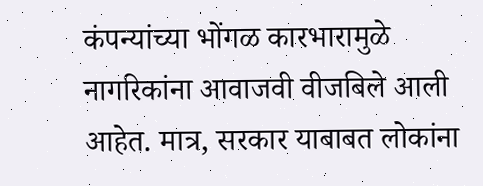कंपन्यांच्या भोंगळ कारभारामुळे नागरिकांना आवाजवी वीजबिले आली आहेत. मात्र, सरकार याबाबत लोकांना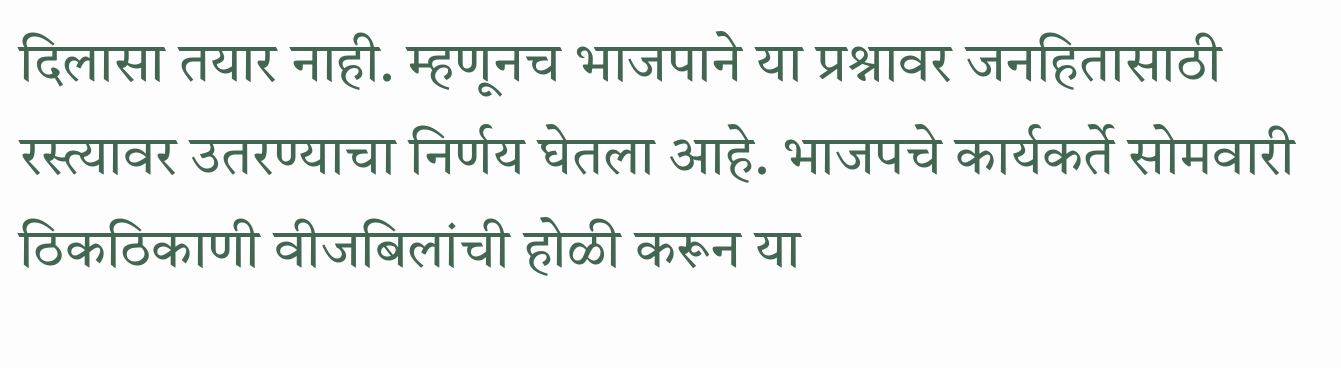दिलासा तयार नाही. म्हणूनच भाजपाने या प्रश्नावर जनहितासाठी रस्त्यावर उतरण्याचा निर्णय घेतला आहे. भाजपचे कार्यकर्ते सोमवारी ठिकठिकाणी वीजबिलांची होळी करून या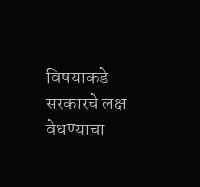विषयाकडे सरकारचे लक्ष वेधण्याचा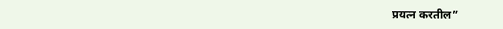प्रयत्न करतील”